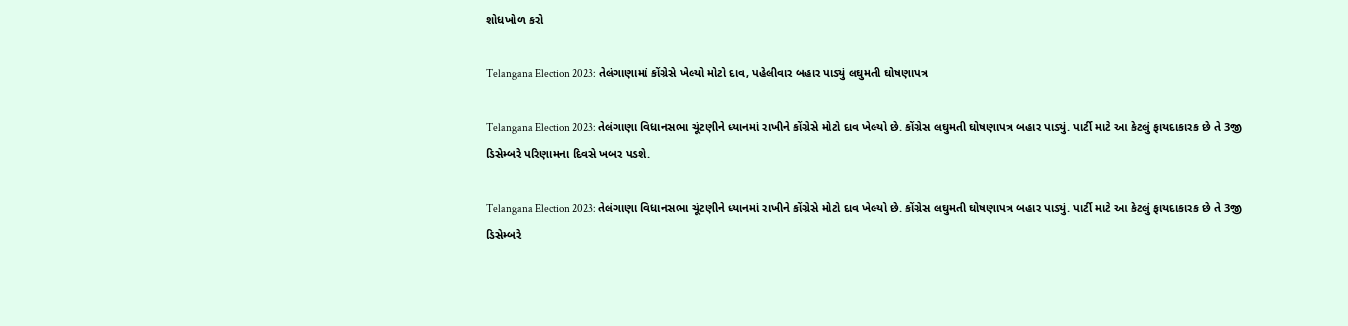શોધખોળ કરો

Telangana Election 2023: તેલંગાણામાં કોંગ્રેસે ખેલ્યો મોટો દાવ, પહેલીવાર બહાર પાડ્યું લઘુમતી ઘોષણાપત્ર

Telangana Election 2023: તેલંગાણા વિધાનસભા ચૂંટણીને ધ્યાનમાં રાખીને કોંગ્રેસે મોટો દાવ ખેલ્યો છે. કોંગ્રેસ લઘુમતી ઘોષણાપત્ર બહાર પાડ્યું. પાર્ટી માટે આ કેટલું ફાયદાકારક છે તે 3જી ડિસેમ્બરે પરિણામના દિવસે ખબર પડશે.

Telangana Election 2023: તેલંગાણા વિધાનસભા ચૂંટણીને ધ્યાનમાં રાખીને કોંગ્રેસે મોટો દાવ ખેલ્યો છે. કોંગ્રેસ લઘુમતી ઘોષણાપત્ર બહાર પાડ્યું. પાર્ટી માટે આ કેટલું ફાયદાકારક છે તે 3જી ડિસેમ્બરે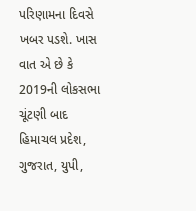પરિણામના દિવસે ખબર પડશે. ખાસ વાત એ છે કે 2019ની લોકસભા ચૂંટણી બાદ હિમાચલ પ્રદેશ, ગુજરાત, યુપી,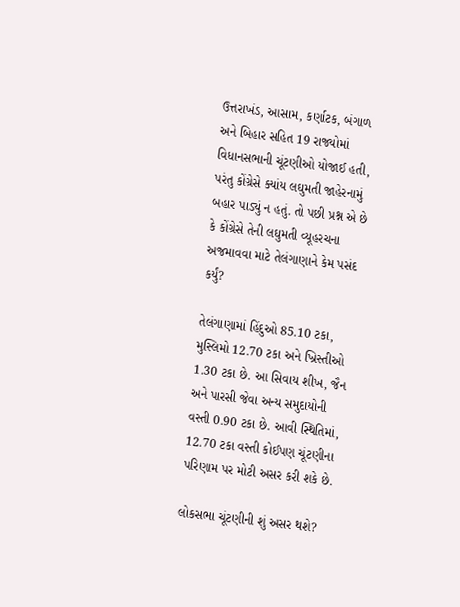ઉત્તરાખંડ, આસામ, કર્ણાટક, બંગાળ અને બિહાર સહિત 19 રાજ્યોમાં વિધાનસભાની ચૂંટણીઓ યોજાઈ હતી, પરંતુ કોંગ્રેસે ક્યાંય લઘુમતી જાહેરનામું બહાર પાડ્યું ન હતું. તો પછી પ્રશ્ન એ છે કે કોંગ્રેસે તેની લઘુમતી વ્યૂહરચના અજમાવવા માટે તેલંગાણાને કેમ પસંદ કર્યું?

તેલંગાણામાં હિંદુઓ 85.10 ટકા, મુસ્લિમો 12.70 ટકા અને ખ્રિસ્તીઓ 1.30 ટકા છે. આ સિવાય શીખ, જૈન અને પારસી જેવા અન્ય સમુદાયોની વસ્તી 0.90 ટકા છે. આવી સ્થિતિમાં, 12.70 ટકા વસ્તી કોઈપણ ચૂંટણીના પરિણામ પર મોટી અસર કરી શકે છે.

લોકસભા ચૂંટણીની શું અસર થશે?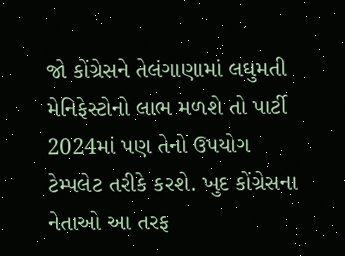જો કોંગ્રેસને તેલંગાણામાં લઘુમતી મેનિફેસ્ટોનો લાભ મળશે તો પાર્ટી 2024માં પણ તેનો ઉપયોગ ટેમ્પલેટ તરીકે કરશે. ખુદ કોંગ્રેસના નેતાઓ આ તરફ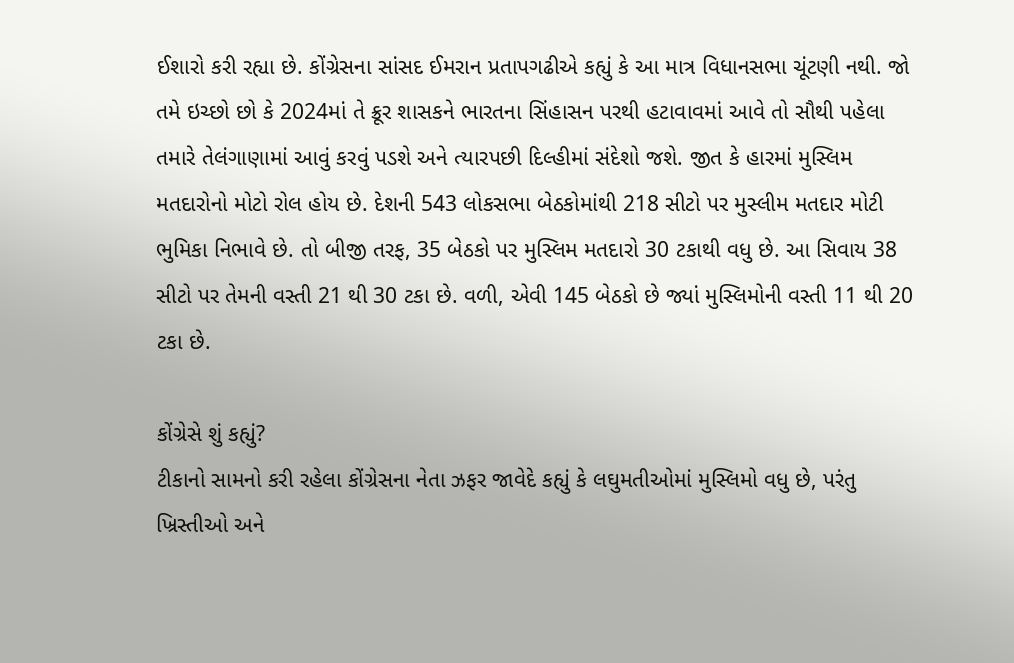ઈશારો કરી રહ્યા છે. કોંગ્રેસના સાંસદ ઈમરાન પ્રતાપગઢીએ કહ્યું કે આ માત્ર વિધાનસભા ચૂંટણી નથી. જો તમે ઇચ્છો છો કે 2024માં તે ક્રૂર શાસકને ભારતના સિંહાસન પરથી હટાવાવમાં આવે તો સૌથી પહેલા તમારે તેલંગાણામાં આવું કરવું પડશે અને ત્યારપછી દિલ્હીમાં સંદેશો જશે. જીત કે હારમાં મુસ્લિમ મતદારોનો મોટો રોલ હોય છે. દેશની 543 લોકસભા બેઠકોમાંથી 218 સીટો પર મુસ્લીમ મતદાર મોટી ભુમિકા નિભાવે છે. તો બીજી તરફ, 35 બેઠકો પર મુસ્લિમ મતદારો 30 ટકાથી વધુ છે. આ સિવાય 38 સીટો પર તેમની વસ્તી 21 થી 30 ટકા છે. વળી, એવી 145 બેઠકો છે જ્યાં મુસ્લિમોની વસ્તી 11 થી 20 ટકા છે.

કોંગ્રેસે શું કહ્યું?
ટીકાનો સામનો કરી રહેલા કોંગ્રેસના નેતા ઝફર જાવેદે કહ્યું કે લઘુમતીઓમાં મુસ્લિમો વધુ છે, પરંતુ ખ્રિસ્તીઓ અને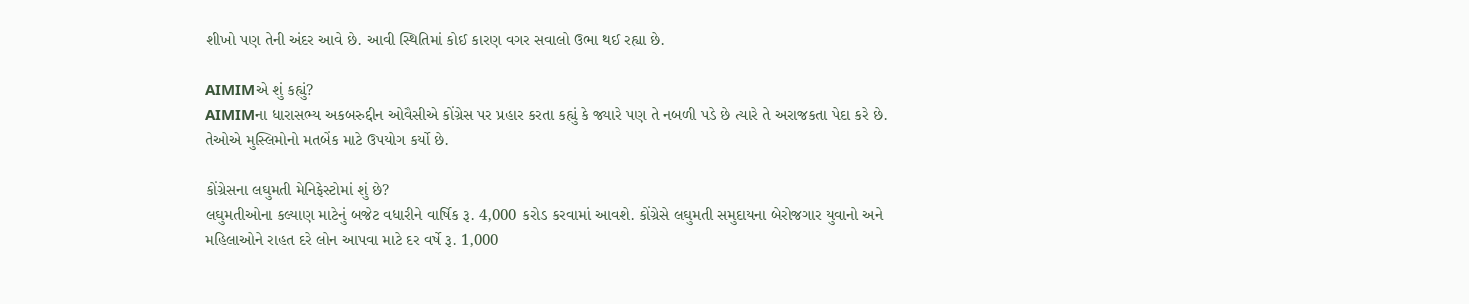શીખો પણ તેની અંદર આવે છે. આવી સ્થિતિમાં કોઈ કારણ વગર સવાલો ઉભા થઈ રહ્યા છે.

AIMIMએ શું કહ્યું?
AIMIMના ધારાસભ્ય અકબરુદ્દીન ઓવૈસીએ કોંગ્રેસ પર પ્રહાર કરતા કહ્યું કે જ્યારે પણ તે નબળી પડે છે ત્યારે તે અરાજકતા પેદા કરે છે. તેઓએ મુસ્લિમોનો મતબેંક માટે ઉપયોગ કર્યો છે.

કોંગ્રેસના લઘુમતી મેનિફેસ્ટોમાં શું છે?
લઘુમતીઓના કલ્યાણ માટેનું બજેટ વધારીને વાર્ષિક રૂ. 4,000 કરોડ કરવામાં આવશે. કોંગ્રેસે લઘુમતી સમુદાયના બેરોજગાર યુવાનો અને મહિલાઓને રાહત દરે લોન આપવા માટે દર વર્ષે રૂ. 1,000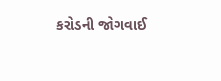કરોડની જોગવાઈ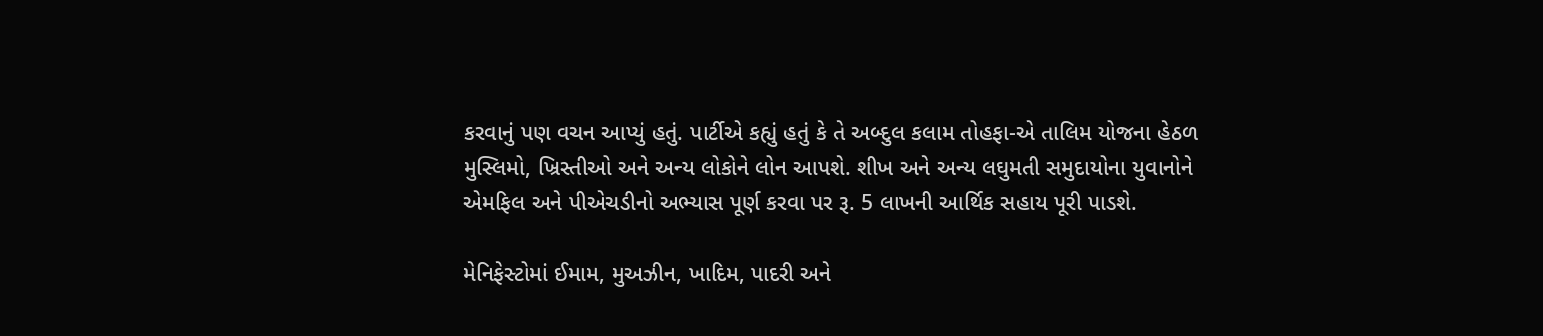કરવાનું પણ વચન આપ્યું હતું. પાર્ટીએ કહ્યું હતું કે તે અબ્દુલ કલામ તોહફા-એ તાલિમ યોજના હેઠળ મુસ્લિમો, ખ્રિસ્તીઓ અને અન્ય લોકોને લોન આપશે. શીખ અને અન્ય લઘુમતી સમુદાયોના યુવાનોને એમફિલ અને પીએચડીનો અભ્યાસ પૂર્ણ કરવા પર રૂ. 5 લાખની આર્થિક સહાય પૂરી પાડશે.

મેનિફેસ્ટોમાં ઈમામ, મુઅઝીન, ખાદિમ, પાદરી અને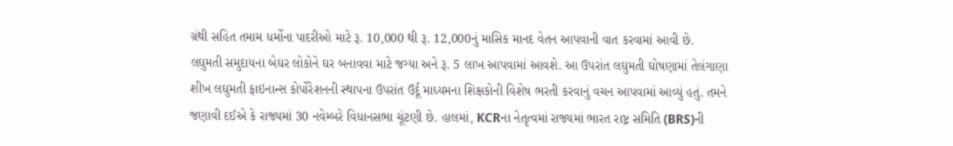ગ્રંથી સહિત તમામ ધર્મોના પાદરીઓ માટે રૂ. 10,000 થી રૂ. 12,000નું માસિક માનદ વેતન આપવાની વાત કરવામાં આવી છે. લઘુમતી સમુદાયના બેઘર લોકોને ઘર બનાવવા માટે જગ્યા અને રૂ. 5 લાખ આપવામાં આવશે. આ ઉપરાંત લઘુમતી ઘોષણામાં તેલંગાણા શીખ લઘુમતી ફાઇનાન્સ કોર્પોરેશનની સ્થાપના ઉપરાંત ઉર્દૂ માધ્યમના શિક્ષકોની વિશેષ ભરતી કરવાનું વચન આપવામાં આવ્યું હતું. તમને જણાવી દઈએ કે રાજ્યમાં 30 નવેમ્બરે વિધાનસભા ચૂંટણી છે. હાલમાં, KCRના નેતૃત્વમાં રાજ્યમાં ભારત રાષ્ટ્ર સમિતિ (BRS)ની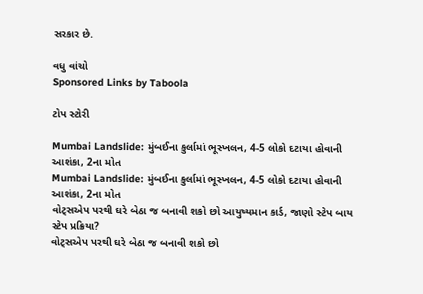સરકાર છે.

વધુ વાંચો
Sponsored Links by Taboola

ટોપ સ્ટોરી

Mumbai Landslide: મુંબઈના કુર્લામાં ભૂસ્ખલન, 4-5 લોકો દટાયા હોવાની આશંકા, 2ના મોત
Mumbai Landslide: મુંબઈના કુર્લામાં ભૂસ્ખલન, 4-5 લોકો દટાયા હોવાની આશંકા, 2ના મોત
વોટ્સએપ પરથી ઘરે બેઠા જ બનાવી શકો છો આયુષ્યમાન કાર્ડ, જાણો સ્ટેપ બાય સ્ટેપ પ્રક્રિયા?
વોટ્સએપ પરથી ઘરે બેઠા જ બનાવી શકો છો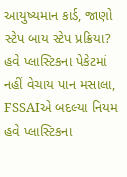આયુષ્યમાન કાર્ડ, જાણો સ્ટેપ બાય સ્ટેપ પ્રક્રિયા?
હવે પ્લાસ્ટિકના પેકેટમાં નહીં વેચાય પાન મસાલા, FSSAIએ બદલ્યા નિયમ
હવે પ્લાસ્ટિકના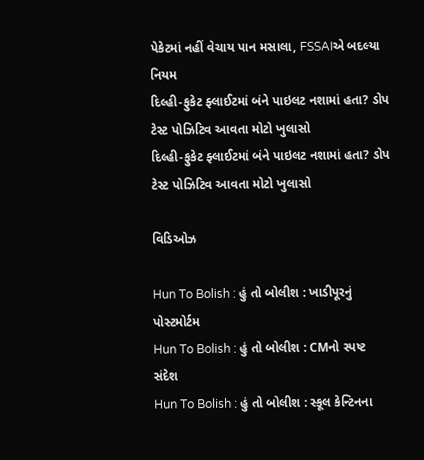પેકેટમાં નહીં વેચાય પાન મસાલા, FSSAIએ બદલ્યા નિયમ
દિલ્હી-ફુકેટ ફ્લાઈટમાં બંને પાઇલટ નશામાં હતા? ડોપ ટેસ્ટ પોઝિટિવ આવતા મોટો ખુલાસો
દિલ્હી-ફુકેટ ફ્લાઈટમાં બંને પાઇલટ નશામાં હતા? ડોપ ટેસ્ટ પોઝિટિવ આવતા મોટો ખુલાસો

વિડિઓઝ

Hun To Bolish : હું તો બોલીશ : ખાડીપૂરનું પોસ્ટમોર્ટમ
Hun To Bolish : હું તો બોલીશ : CMનો સ્પષ્ટ સંદેશ
Hun To Bolish : હું તો બોલીશ : સ્કૂલ કેન્ટિનના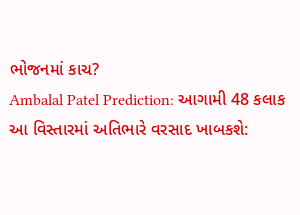ભોજનમાં કાચ?
Ambalal Patel Prediction: આગામી 48 કલાક આ વિસ્તારમાં અતિભારે વરસાદ ખાબકશે: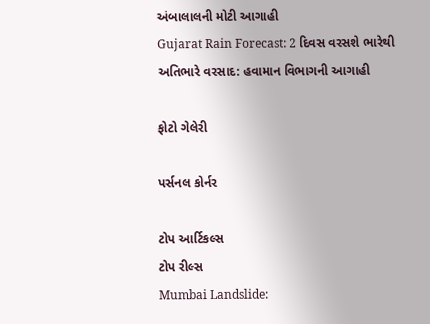અંબાલાલની મોટી આગાહી
Gujarat Rain Forecast: 2 દિવસ વરસશે ભારેથી અતિભારે વરસાદ: હવામાન વિભાગની આગાહી

ફોટો ગેલેરી

પર્સનલ કોર્નર

ટોપ આર્ટિકલ્સ
ટોપ રીલ્સ
Mumbai Landslide: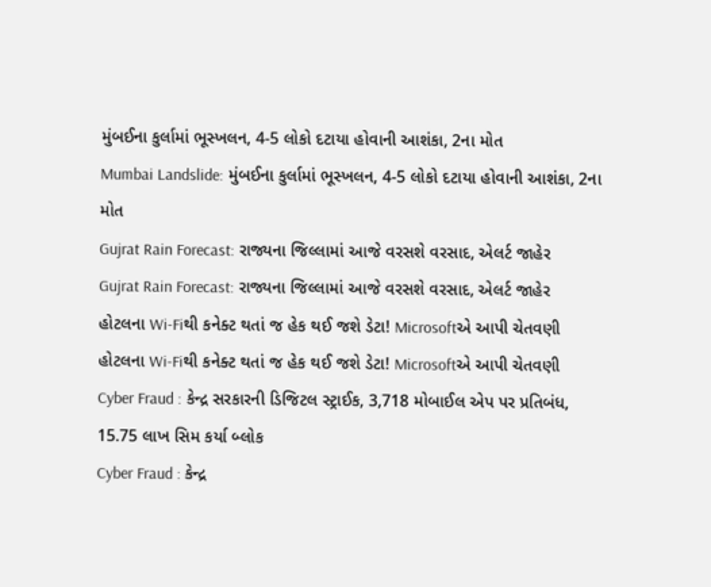મુંબઈના કુર્લામાં ભૂસ્ખલન, 4-5 લોકો દટાયા હોવાની આશંકા, 2ના મોત
Mumbai Landslide: મુંબઈના કુર્લામાં ભૂસ્ખલન, 4-5 લોકો દટાયા હોવાની આશંકા, 2ના મોત
Gujrat Rain Forecast: રાજ્યના જિલ્લામાં આજે વરસશે વરસાદ, એલર્ટ જાહેર
Gujrat Rain Forecast: રાજ્યના જિલ્લામાં આજે વરસશે વરસાદ, એલર્ટ જાહેર
હોટલના Wi-Fiથી કનેક્ટ થતાં જ હેક થઈ જશે ડેટા! Microsoftએ આપી ચેતવણી
હોટલના Wi-Fiથી કનેક્ટ થતાં જ હેક થઈ જશે ડેટા! Microsoftએ આપી ચેતવણી
Cyber Fraud : કેન્દ્ર સરકારની ડિજિટલ સ્ટ્રાઈક, 3,718 મોબાઈલ એપ પર પ્રતિબંધ, 15.75 લાખ સિમ કર્યા બ્લોક
Cyber Fraud : કેન્દ્ર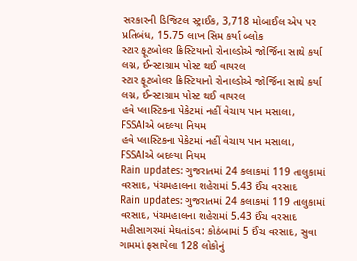સરકારની ડિજિટલ સ્ટ્રાઈક, 3,718 મોબાઈલ એપ પર પ્રતિબંધ, 15.75 લાખ સિમ કર્યા બ્લોક
સ્ટાર ફૂટબોલર ક્રિસ્ટિયાનો રોનાલ્ડોએ જોર્જિના સાથે કર્યા લગ્ન, ઈન્સ્ટાગ્રામ પોસ્ટ થઈ વાયરલ
સ્ટાર ફૂટબોલર ક્રિસ્ટિયાનો રોનાલ્ડોએ જોર્જિના સાથે કર્યા લગ્ન, ઈન્સ્ટાગ્રામ પોસ્ટ થઈ વાયરલ
હવે પ્લાસ્ટિકના પેકેટમાં નહીં વેચાય પાન મસાલા, FSSAIએ બદલ્યા નિયમ
હવે પ્લાસ્ટિકના પેકેટમાં નહીં વેચાય પાન મસાલા, FSSAIએ બદલ્યા નિયમ
Rain updates: ગુજરાતમાં 24 કલાકમાં 119 તાલુકામાં વરસાદ, પંચમહાલના શહેરામાં 5.43 ઈંચ વરસાદ
Rain updates: ગુજરાતમાં 24 કલાકમાં 119 તાલુકામાં વરસાદ, પંચમહાલના શહેરામાં 5.43 ઈંચ વરસાદ
મહીસાગરમાં મેઘતાંડવ: કોઠંબામાં 5 ઈંચ વરસાદ, સુવા ગામમાં ફસાયેલા 128 લોકોનું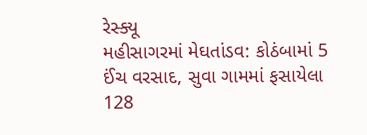રેસ્ક્યૂ
મહીસાગરમાં મેઘતાંડવ: કોઠંબામાં 5 ઈંચ વરસાદ, સુવા ગામમાં ફસાયેલા 128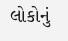લોકોનું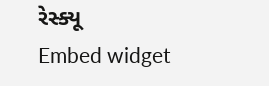રેસ્ક્યૂ
Embed widget